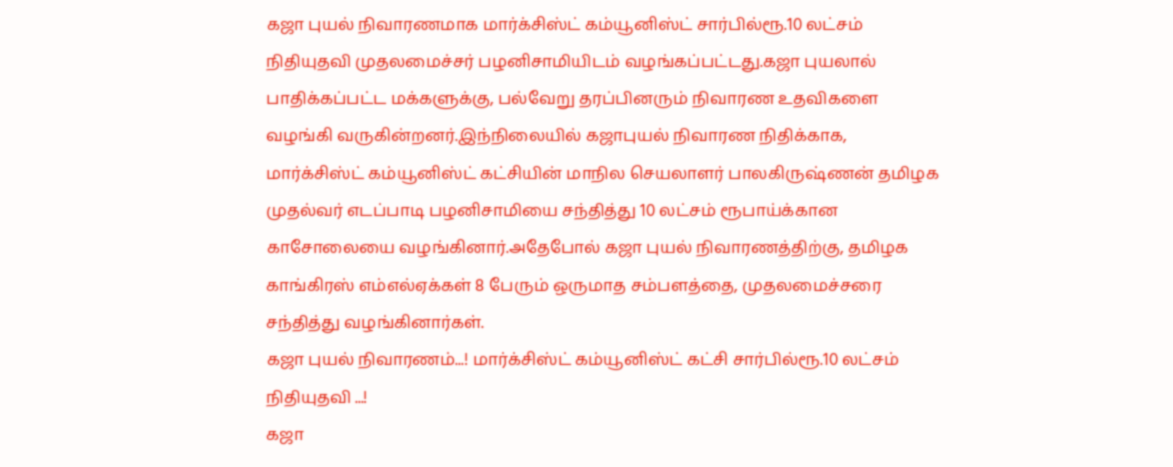கஜா புயல் நிவாரணமாக மார்க்சிஸ்ட் கம்யூனிஸ்ட் சார்பில்ரூ.10 லட்சம் நிதியுதவி முதலமைச்சர் பழனிசாமியிடம் வழங்கப்பட்டது.கஜா புயலால் பாதிக்கப்பட்ட மக்களுக்கு, பல்வேறு தரப்பினரும் நிவாரண உதவிகளை வழங்கி வருகின்றனர்.இந்நிலையில் கஜாபுயல் நிவாரண நிதிக்காக, மார்க்சிஸ்ட் கம்யூனிஸ்ட் கட்சியின் மாநில செயலாளர் பாலகிருஷ்ணன் தமிழக முதல்வர் எடப்பாடி பழனிசாமியை சந்தித்து 10 லட்சம் ரூபாய்க்கான காசோலையை வழங்கினார்.அதேபோல் கஜா புயல் நிவாரணத்திற்கு, தமிழக காங்கிரஸ் எம்எல்ஏக்கள் 8 பேரும் ஒருமாத சம்பளத்தை, முதலமைச்சரை சந்தித்து வழங்கினார்கள்.
கஜா புயல் நிவாரணம்...! மார்க்சிஸ்ட் கம்யூனிஸ்ட் கட்சி சார்பில்ரூ.10 லட்சம் நிதியுதவி ...!
கஜா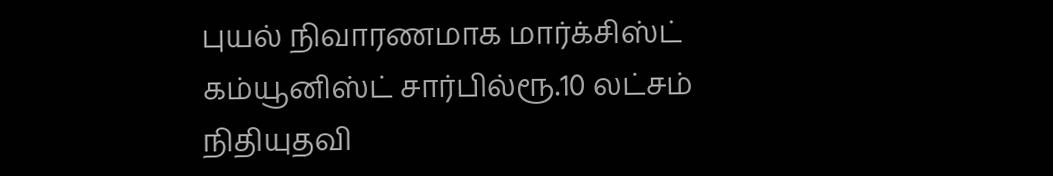புயல் நிவாரணமாக மார்க்சிஸ்ட் கம்யூனிஸ்ட் சார்பில்ரூ.10 லட்சம் நிதியுதவி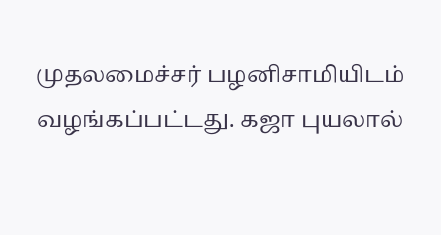முதலமைச்சர் பழனிசாமியிடம் வழங்கப்பட்டது. கஜா புயலால்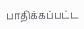பாதிக்கப்பட்ட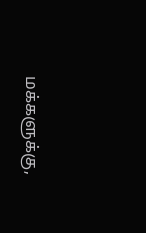மக்களுக்கு,